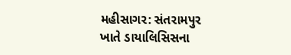મહીસાગર: સંતરામપુર ખાતે ડાયાલિસિસના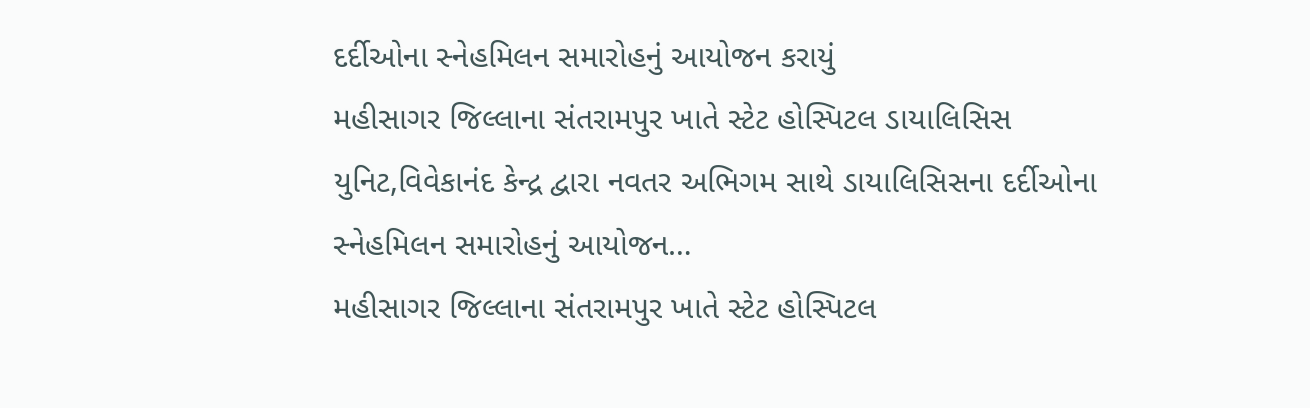દર્દીઓના સ્નેહમિલન સમારોહનું આયોજન કરાયું
મહીસાગર જિલ્લાના સંતરામપુર ખાતે સ્ટેટ હોસ્પિટલ ડાયાલિસિસ યુનિટ,વિવેકાનંદ કેન્દ્ર દ્વારા નવતર અભિગમ સાથે ડાયાલિસિસના દર્દીઓના સ્નેહમિલન સમારોહનું આયોજન…
મહીસાગર જિલ્લાના સંતરામપુર ખાતે સ્ટેટ હોસ્પિટલ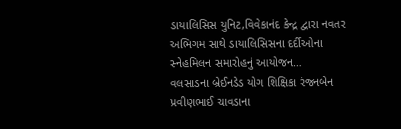ડાયાલિસિસ યુનિટ,વિવેકાનંદ કેન્દ્ર દ્વારા નવતર અભિગમ સાથે ડાયાલિસિસના દર્દીઓના સ્નેહમિલન સમારોહનું આયોજન…
વલસાડના બ્રેઈનડેડ યોગ શિક્ષિકા રંજનબેન પ્રવીણભાઈ ચાવડાના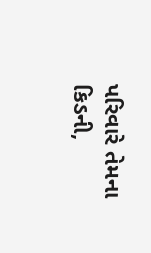પરિવારે તેમના કિડની,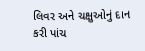લિવર અને ચક્ષુઓનું દાન કરી પાંચ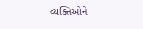વ્યક્તિઓને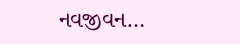નવજીવન…